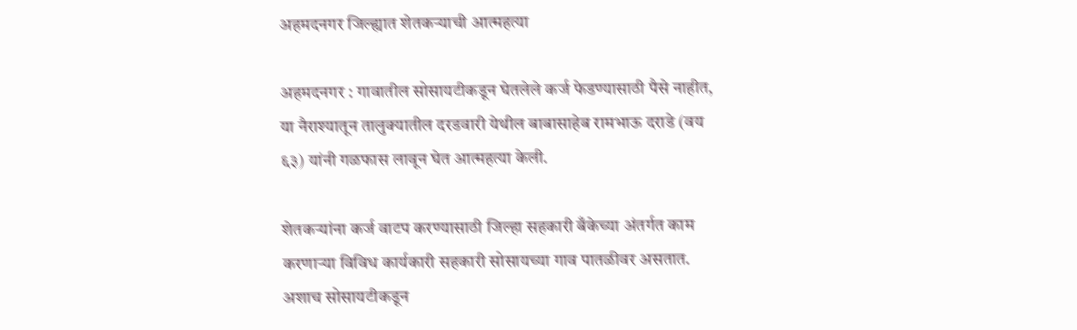अहमदनगर जिल्ह्यात शेतकऱ्याची आत्महत्या

अहमदनगर : गावातील सोसायटीकडून घेतलेले कर्ज फेडण्यासाठी पैसे नाहीत, या नैराश्यातून तालुक्यातील दरडवारी येथील बाबासाहेब रामभाऊ दराडे (वय ६३) यांनी गळफास लावून घेत आत्महत्या केली.

शेतकऱ्यांना कर्ज वाटप करण्यासाठी जिल्हा सहकारी बँकेच्या अंतर्गत काम करणाऱ्या विविध कार्यकारी सहकारी सोसायच्या गाव पातळीवर असतात. अशाच सोसायटीकडून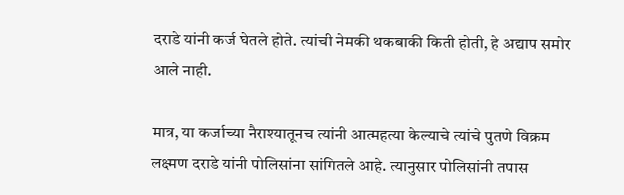दराडे यांनी कर्ज घेतले होते. त्यांची नेमकी थकबाकी किती होती, हे अद्याप समोर आले नाही.

मात्र, या कर्जाच्या नैराश्यातूनच त्यांनी आत्महत्या केल्याचे त्यांचे पुतणे विक्रम लक्ष्मण दराडे यांनी पोलिसांना सांगितले आहे. त्यानुसार पोलिसांनी तपास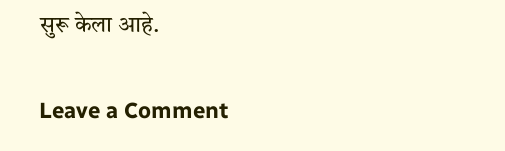सुरू केला आहे.

Leave a Comment